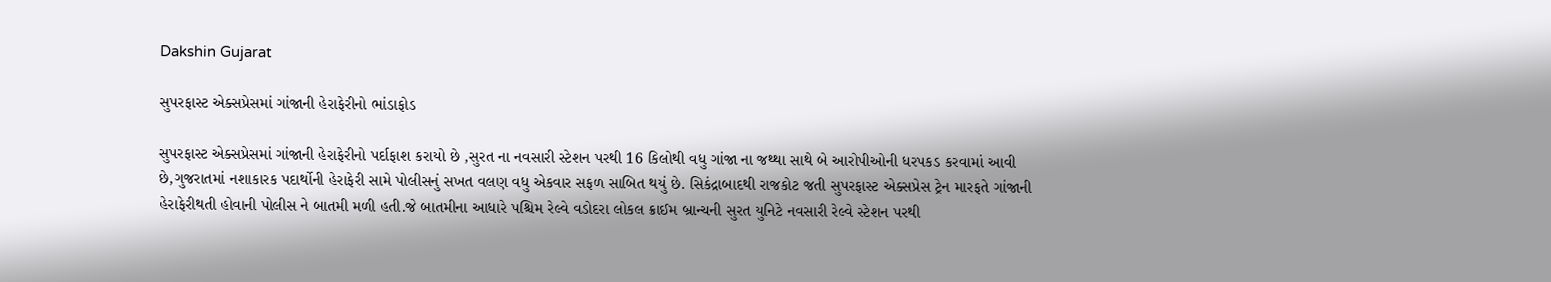Dakshin Gujarat

સુપરફાસ્ટ એક્સપ્રેસમાં ગાંજાની હેરાફેરીનો ભાંડાફોડ

સુપરફાસ્ટ એક્સપ્રેસમાં ગાંજાની હેરાફેરીનો પર્દાફાશ કરાયો છે ,સુરત ના નવસારી સ્ટેશન પરથી 16 કિલોથી વધુ ગાંજા ના જથ્થા સાથે બે આરોપીઓની ધરપકડ કરવામાં આવી છે,ગુજરાતમાં નશાકારક પદાર્થોની હેરાફેરી સામે પોલીસનું સખત વલણ વધુ એકવાર સફળ સાબિત થયું છે. સિકંદ્રાબાદથી રાજકોટ જતી સુપરફાસ્ટ એક્સપ્રેસ ટ્રેન મારફતે ગાંજાની હેરાફેરીથતી હોવાની પોલીસ ને બાતમી મળી હતી.જે બાતમીના આધારે પશ્ચિમ રેલ્વે વડોદરા લોકલ ક્રાઈમ બ્રાન્ચની સુરત યુનિટે નવસારી રેલ્વે સ્ટેશન પરથી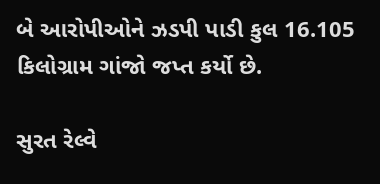બે આરોપીઓને ઝડપી પાડી કુલ 16.105 કિલોગ્રામ ગાંજો જપ્ત કર્યો છે.

સુરત રેલ્વે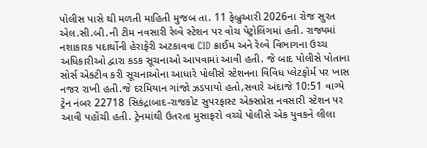પોલીસ પાસે થી મળતી માહિતી મુજબ તા. 11 ફેબ્રુઆરી 2026ના રોજ સુરત એલ.સી.બી.ની ટીમ નવસારી રેલ્વે સ્ટેશન પર વોચ પેટ્રોલિંગમાં હતી. રાજ્યમાં નશાકારક પદાર્થોની હેરાફેરી અટકાવવા CID ક્રાઈમ અને રેલ્વે વિભાગના ઉચ્ચ અધિકારીઓ દ્વારા કડક સૂચનાઓ આપવામાં આવી હતી. જે બાદ પોલીસે પોતાના સોર્સ એક્ટીવ કરી સૂચનાઓના આધારે પોલીસે સ્ટેશનના વિવિધ પ્લેટફોર્મ પર ખાસ નજર રાખી હતી.જે દરમિયાન ગાંજો ઝડપાયો હતો,સવારે અંદાજે 10:51 વાગ્યે ટ્રેન નંબર 22718 સિકંદ્રાબાદ-રાજકોટ સુપરફાસ્ટ એક્સપ્રેસ નવસારી સ્ટેશન પર આવી પહોંચી હતી. ટ્રેનમાંથી ઉતરતા મુસાફરો વચ્ચે પોલીસે એક યુવકને લીલા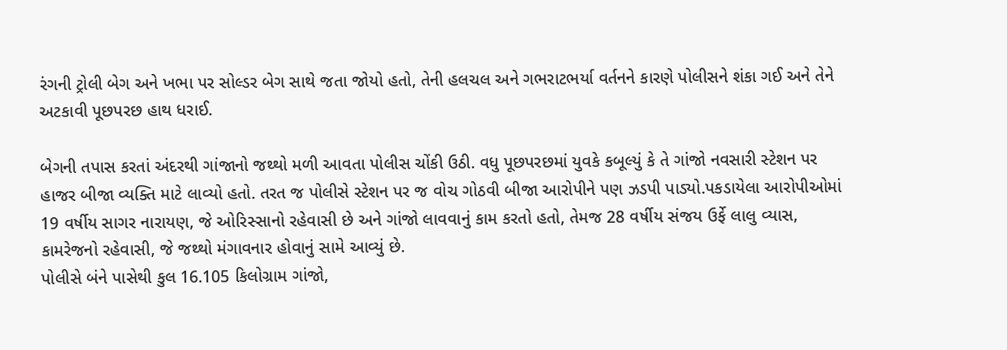રંગની ટ્રોલી બેગ અને ખભા પર સોલ્ડર બેગ સાથે જતા જોયો હતો, તેની હલચલ અને ગભરાટભર્યા વર્તનને કારણે પોલીસને શંકા ગઈ અને તેને અટકાવી પૂછપરછ હાથ ધરાઈ.

બેગની તપાસ કરતાં અંદરથી ગાંજાનો જથ્થો મળી આવતા પોલીસ ચોંકી ઉઠી. વધુ પૂછપરછમાં યુવકે કબૂલ્યું કે તે ગાંજો નવસારી સ્ટેશન પર હાજર બીજા વ્યક્તિ માટે લાવ્યો હતો. તરત જ પોલીસે સ્ટેશન પર જ વોચ ગોઠવી બીજા આરોપીને પણ ઝડપી પાડ્યો.પકડાયેલા આરોપીઓમાં 19 વર્ષીય સાગર નારાયણ, જે ઓરિસ્સાનો રહેવાસી છે અને ગાંજો લાવવાનું કામ કરતો હતો, તેમજ 28 વર્ષીય સંજય ઉર્ફે લાલુ વ્યાસ, કામરેજનો રહેવાસી, જે જથ્થો મંગાવનાર હોવાનું સામે આવ્યું છે.
પોલીસે બંને પાસેથી કુલ 16.105 કિલોગ્રામ ગાંજો,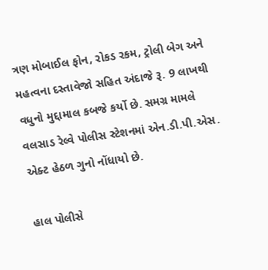ત્રણ મોબાઈલ ફોન, રોકડ રકમ, ટ્રોલી બેગ અને મહત્વના દસ્તાવેજો સહિત અંદાજે રૂ. 9 લાખથી વધુનો મુદ્દામાલ કબજે કર્યો છે. સમગ્ર મામલે વલસાડ રેલ્વે પોલીસ સ્ટેશનમાં એન.ડી.પી.એસ. એક્ટ હેઠળ ગુનો નોંધાયો છે.

હાલ પોલીસે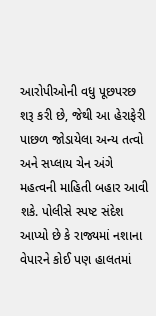આરોપીઓની વધુ પૂછપરછ શરૂ કરી છે, જેથી આ હેરાફેરી પાછળ જોડાયેલા અન્ય તત્વો અને સપ્લાય ચેન અંગે મહત્વની માહિતી બહાર આવી શકે. પોલીસે સ્પષ્ટ સંદેશ આપ્યો છે કે રાજ્યમાં નશાના વેપારને કોઈ પણ હાલતમાં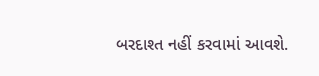બરદાશ્ત નહીં કરવામાં આવશે.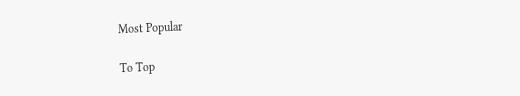Most Popular

To Top